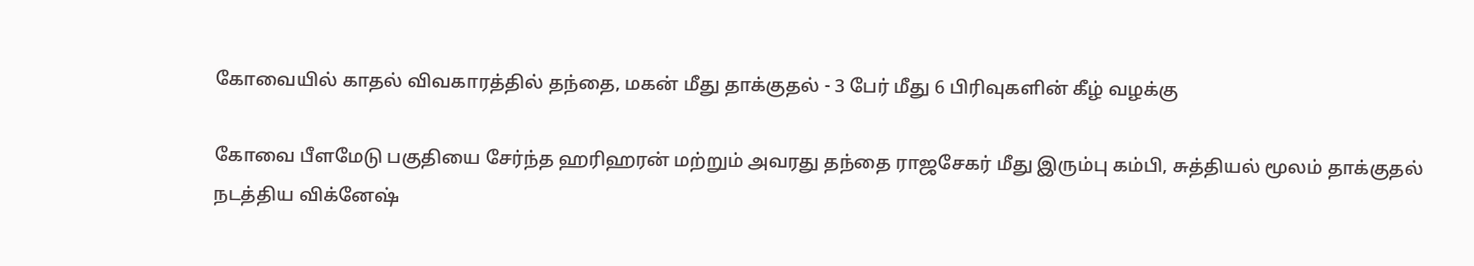கோவையில் காதல் விவகாரத்தில் தந்தை, மகன் மீது தாக்குதல் - 3 பேர் மீது 6 பிரிவுகளின் கீழ் வழக்கு

கோவை பீளமேடு பகுதியை சேர்ந்த ஹரிஹரன் மற்றும் அவரது தந்தை ராஜசேகர் மீது இரும்பு கம்பி, சுத்தியல் மூலம் தாக்குதல் நடத்திய விக்னேஷ்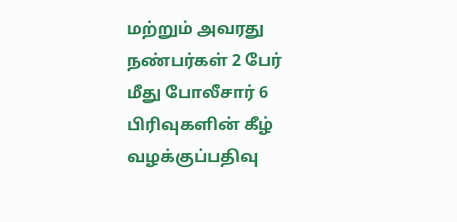மற்றும் அவரது நண்பர்கள் 2 பேர் மீது போலீசார் 6 பிரிவுகளின் கீழ் வழக்குப்பதிவு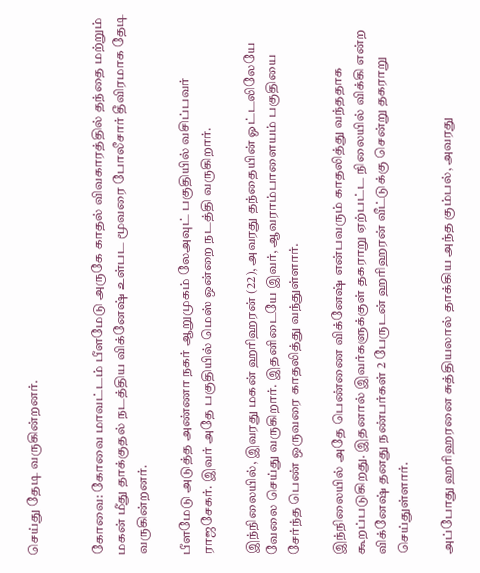செய்து தேடி வருகின்றனர்.


கோவை: கோவை மாவட்டம் பீளமேடு அருகே காதல் விவகாரத்தில் தந்தை மற்றும் மகன் மீது தாக்குதல் நடத்திய விக்னேஷ் உள்பட மூவரை போலீசார் தீவிரமாக தேடி வருகின்றனர்.

பீளமேடு அடுத்த அண்ணா நகர் ஆறுமுகம் லேஅவுட் பகுதியில் வசிப்பவர் ராஜசேகர். இவர் அதே பகுதியில் மெஸ் ஒன்றை நடத்தி வருகிறார்.

இந்நிலையில், இவரது மகன் ஹரிஹரன் (22), அவரது தந்தையின் ஓட்டலிலேயே வேலை செய்து வருகிறார். இதனிடையே இவர், ஆவராம்பாளையம் பகுதியை சேர்ந்த பெண் ஒருவரை காதலித்து வந்துள்ளார்.

இந்நிலையில் அதே பெண்ணை விக்னேஷ் என்பவரும் காதலித்து வந்ததாக கூறப்படுகிறது. இதனால் இவர்களுக்குள் தகராறு ஏற்பட்ட நிலையில் விக்கி என்ற விக்னேஷ் தனது நண்பர்கள் 2 பேருடன் ஹரிஹரன் வீட்டுக்கு சென்று தகராறு செய்துள்ளார்.

அப்போது ஹரிஹரனை சுத்தியலால் தாக்கிய அந்த கும்பல், அவரது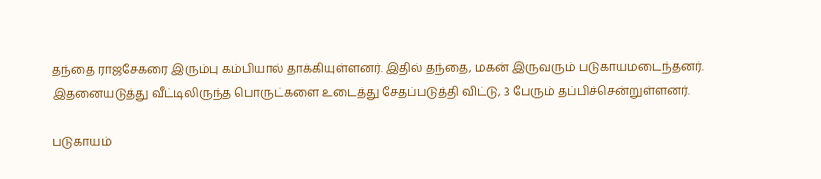தந்தை ராஜசேகரை இரும்பு கம்பியால் தாக்கியுள்ளனர். இதில் தந்தை, மகன் இருவரும் படுகாயமடைந்தனர். இதனையடுத்து வீட்டிலிருந்த பொருட்களை உடைத்து சேதப்படுத்தி விட்டு, 3 பேரும் தப்பிச்சென்றுள்ளனர்.

படுகாயம்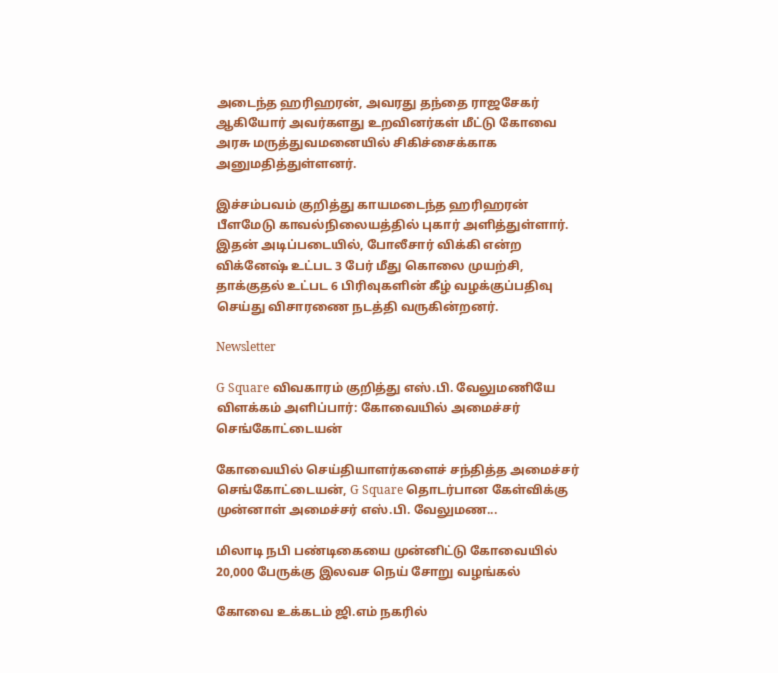அடைந்த ஹரிஹரன், அவரது தந்தை ராஜசேகர் ஆகியோர் அவர்களது உறவினர்கள் மீட்டு கோவை அரசு மருத்துவமனையில் சிகிச்சைக்காக அனுமதித்துள்ளனர்.

இச்சம்பவம் குறித்து காயமடைந்த ஹரிஹரன் பீளமேடு காவல்நிலையத்தில் புகார் அளித்துள்ளார். இதன் அடிப்படையில், போலீசார் விக்கி என்ற விக்னேஷ் உட்பட 3 பேர் மீது கொலை முயற்சி, தாக்குதல் உட்பட 6 பிரிவுகளின் கீழ் வழக்குப்பதிவு செய்து விசாரணை நடத்தி வருகின்றனர்.

Newsletter

G Square விவகாரம் குறித்து எஸ்.பி. வேலுமணியே விளக்கம் அளிப்பார்: கோவையில் அமைச்சர் செங்கோட்டையன்

கோவையில் செய்தியாளர்களைச் சந்தித்த அமைச்சர் செங்கோட்டையன், G Square தொடர்பான கேள்விக்கு முன்னாள் அமைச்சர் எஸ்.பி. வேலுமண...

மிலாடி நபி பண்டிகையை முன்னிட்டு கோவையில் 20,000 பேருக்கு இலவச நெய் சோறு வழங்கல்

கோவை உக்கடம் ஜி.எம் நகரில்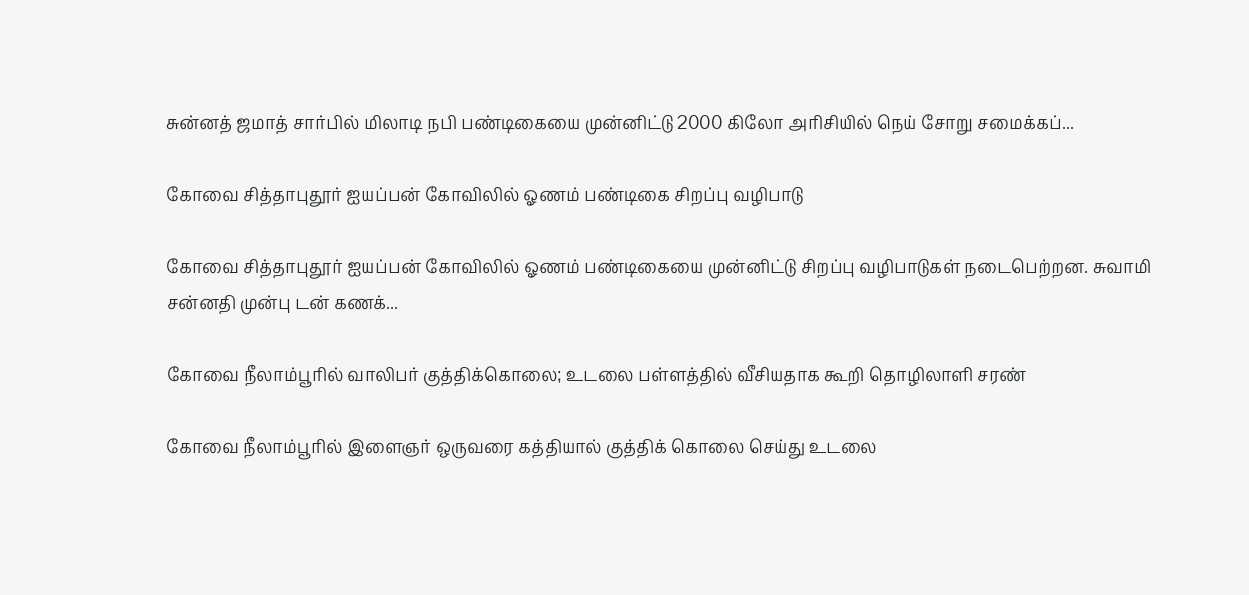சுன்னத் ஜமாத் சார்பில் மிலாடி நபி பண்டிகையை முன்னிட்டு 2000 கிலோ அரிசியில் நெய் சோறு சமைக்கப்...

கோவை சித்தாபுதூர் ஐயப்பன் கோவிலில் ஓணம் பண்டிகை சிறப்பு வழிபாடு

கோவை சித்தாபுதூர் ஐயப்பன் கோவிலில் ஓணம் பண்டிகையை முன்னிட்டு சிறப்பு வழிபாடுகள் நடைபெற்றன. சுவாமி சன்னதி முன்பு டன் கணக்...

கோவை நீலாம்பூரில் வாலிபர் குத்திக்கொலை; உடலை பள்ளத்தில் வீசியதாக கூறி தொழிலாளி சரண்

கோவை நீலாம்பூரில் இளைஞர் ஒருவரை கத்தியால் குத்திக் கொலை செய்து உடலை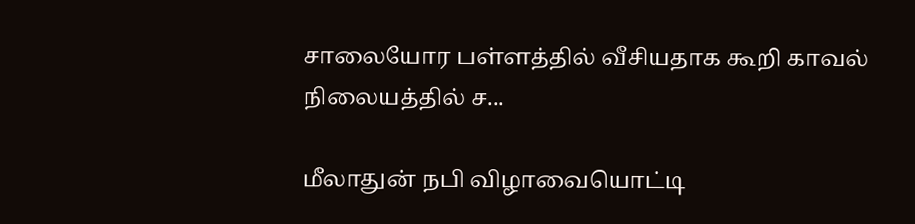சாலையோர பள்ளத்தில் வீசியதாக கூறி காவல் நிலையத்தில் ச...

மீலாதுன் நபி விழாவையொட்டி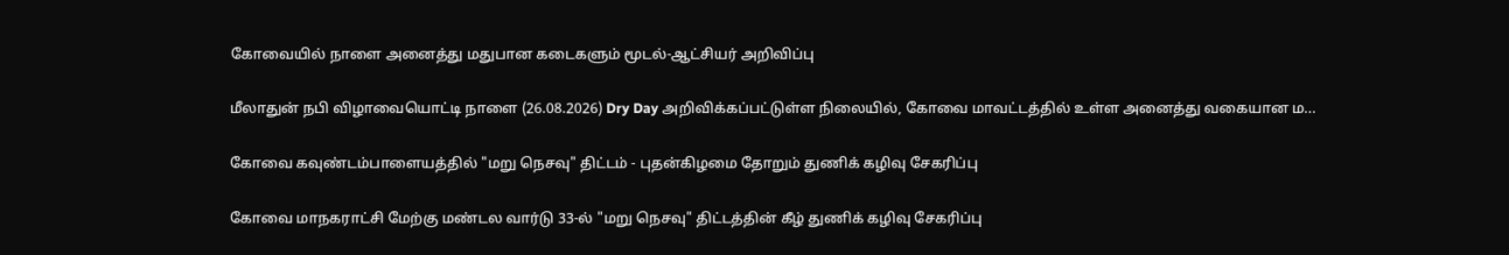கோவையில் நாளை அனைத்து மதுபான கடைகளும் மூடல்-ஆட்சியர் அறிவிப்பு

மீலாதுன் நபி விழாவையொட்டி நாளை (26.08.2026) Dry Day அறிவிக்கப்பட்டுள்ள நிலையில், கோவை மாவட்டத்தில் உள்ள அனைத்து வகையான ம...

கோவை கவுண்டம்பாளையத்தில் "மறு நெசவு" திட்டம் - புதன்கிழமை தோறும் துணிக் கழிவு சேகரிப்பு

கோவை மாநகராட்சி மேற்கு மண்டல வார்டு 33-ல் "மறு நெசவு" திட்டத்தின் கீழ் துணிக் கழிவு சேகரிப்பு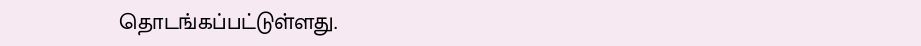தொடங்கப்பட்டுள்ளது.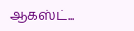ஆகஸ்ட்...